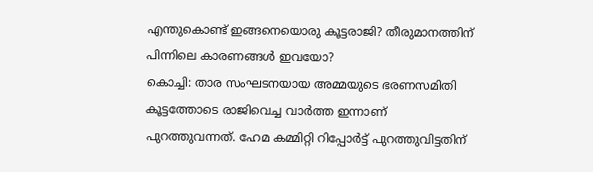എന്തുകൊണ്ട് ഇങ്ങനെയൊരു കൂട്ടരാജി? തീരുമാനത്തിന് പിന്നിലെ കാരണങ്ങൾ ഇവയോ?
കൊച്ചി: താര സംഘടനയായ അമ്മയുടെ ഭരണസമിതി കൂട്ടത്തോടെ രാജിവെച്ച വാർത്ത ഇന്നാണ് പുറത്തുവന്നത്. ഹേമ കമ്മിറ്റി റിപ്പോർട്ട് പുറത്തുവിട്ടതിന്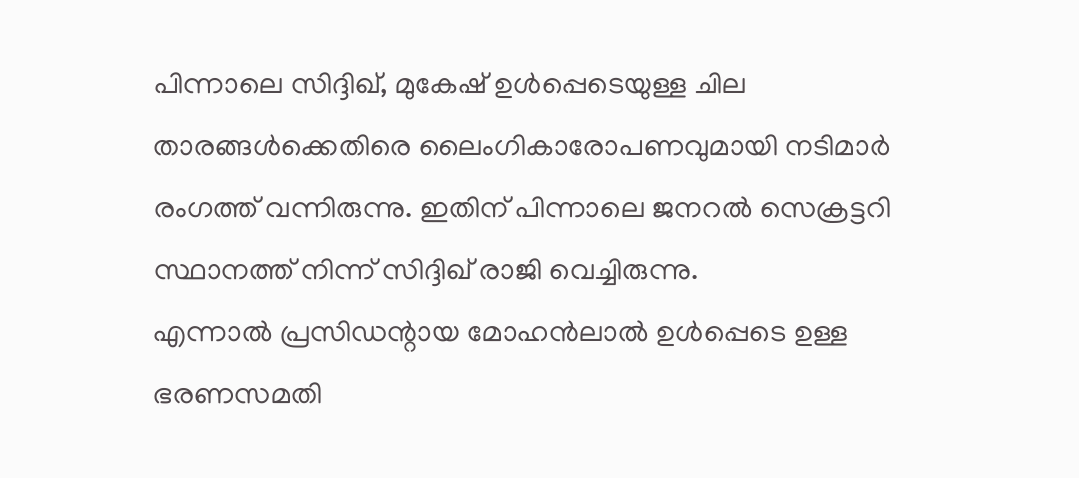പിന്നാലെ സിദ്ദിഖ്, മുകേഷ് ഉൾപ്പെടെയുള്ള ചില താരങ്ങൾക്കെതിരെ ലൈംഗികാരോപണവുമായി നടിമാർ രംഗത്ത് വന്നിരുന്നു. ഇതിന് പിന്നാലെ ജനറൽ സെക്രട്ടറി സ്ഥാനത്ത് നിന്ന് സിദ്ദിഖ് രാജി വെച്ചിരുന്നു.
എന്നാൽ പ്രസിഡന്റായ മോഹൻലാൽ ഉൾപ്പെടെ ഉള്ള ഭരണസമതി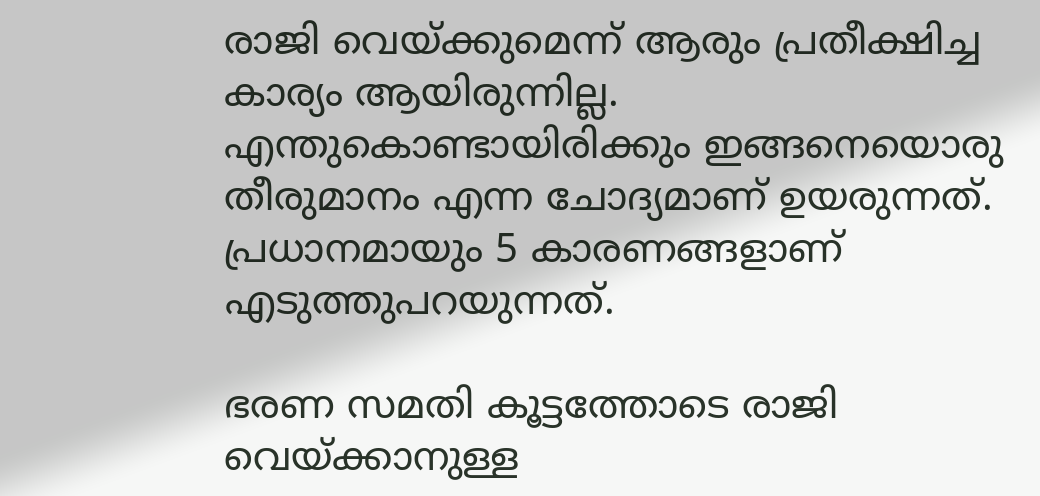രാജി വെയ്ക്കുമെന്ന് ആരും പ്രതീക്ഷിച്ച കാര്യം ആയിരുന്നില്ല. എന്തുകൊണ്ടായിരിക്കും ഇങ്ങനെയൊരു തീരുമാനം എന്ന ചോദ്യമാണ് ഉയരുന്നത്. പ്രധാനമായും 5 കാരണങ്ങളാണ് എടുത്തുപറയുന്നത്.

ഭരണ സമതി കൂട്ടത്തോടെ രാജി വെയ്ക്കാനുള്ള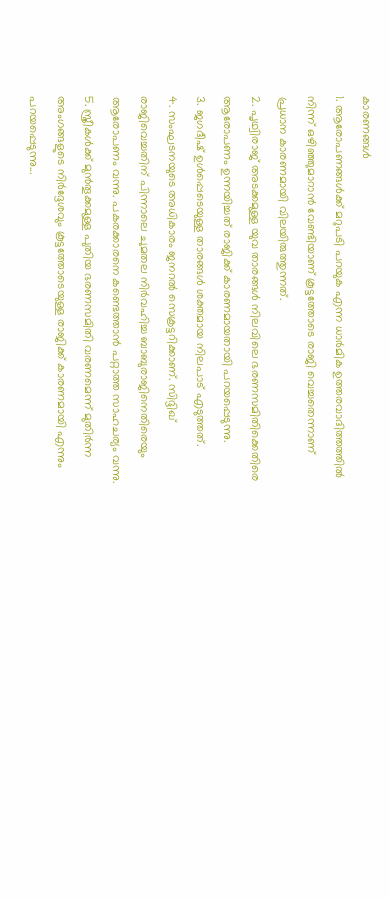കാരണങ്ങൾ
1. ആരോപണങ്ങൾക്ക് മറുപടി പറയുക എന്ന ധാർമിക ഉത്തരവാദിത്തത്തിൽ നിന്ന് ഒഴിഞ്ഞുമാറാൻ വേണ്ടിയാണ് കൂട്ടത്തോടെ രാജി വെച്ചതെന്നാണ് പ്രധാന കാരണമായി വിലയിരുത്തുന്നത്.
2. പൃഥ്വിരാജ് അടക്കമുള്ള യുവ താരങ്ങൾ നിലവിലെ ഭരണസമിതിക്കെതിരെ ആരോപണം ഉന്നയിച്ചത് രാജിക്ക് കാരണമായതായി പറയപ്പെടുന്നു.
3. ജഗദീഷ് ഉൾപ്പെടെയുള്ള താരങ്ങൾ ശക്തമായ നിലപാട് എടുത്തത്.
4. സംഘടനയുടെ അധികാരം ജനറൽ സെക്രട്ടറിക്കാണ്. സിദ്ദിഖ് രാജിവെച്ചതിന് പിന്നാലെ ചുമതല നിർവഹിച്ച ബാബുരാജിനെതിരെയും ആരോപണം വന്നു. പകരക്കാരനെ കണ്ടെത്താൻ പറ്റാത്ത സാഹചര്യം വന്നു.
5. സ്ത്രീകൾക്ക് മുൻതൂക്കമുള്ള പുതിയ ഭരണസമിതി വരണമെന്ന് മുതിർന്ന അംഗങ്ങളുടെ നിർദ്ദേശവും കൂട്ടത്തോടെയുള്ള രാജിക്ക് കാരണമായി എന്നും പറയപ്പെടുന്നു...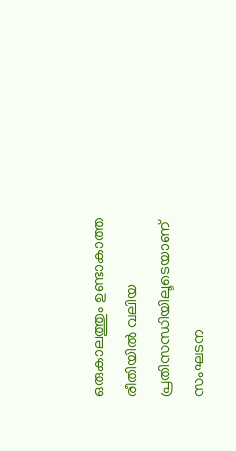ഒരുകാലത്തും ഉണ്ടാകാത്ത രീതിയിൽ വലിയ പ്രതിസന്ധിയിലൂടെയാണ് സംഘടന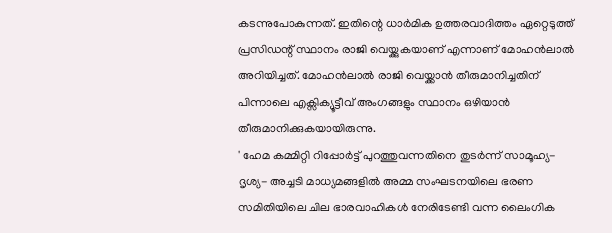കടന്നുപോകുന്നത്. ഇതിന്റെ ധാർമിക ഉത്തരവാദിത്തം ഏറ്റെടുത്ത് പ്രസിഡന്റ് സ്ഥാനം രാജി വെയ്ക്കുകയാണ് എന്നാണ് മോഹൻലാൽ അറിയിച്ചത്. മോഹൻലാൽ രാജി വെയ്ക്കാൻ തീരുമാനിച്ചതിന് പിന്നാലെ എക്സിക്യൂട്ടീവ് അംഗങ്ങളും സ്ഥാനം ഒഴിയാൻ തീരുമാനിക്കുകയായിരുന്നു.
' ഹേമ കമ്മിറ്റി റിപ്പോർട്ട് പുറത്തുവന്നതിനെ തുടർന്ന് സാമൂഹ്യ- ദൃശ്യ- അച്ചടി മാധ്യമങ്ങളിൽ അമ്മ സംഘടനയിലെ ഭരണ സമിതിയിലെ ചില ഭാരവാഹികൾ നേരിടേണ്ടി വന്ന ലൈംഗിക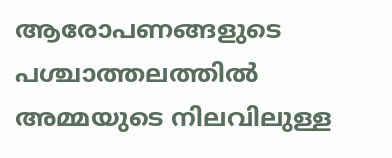ആരോപണങ്ങളുടെ പശ്ചാത്തലത്തിൽ അമ്മയുടെ നിലവിലുള്ള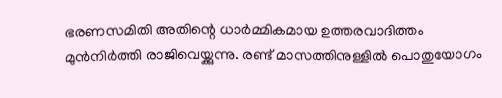ഭരണസമിതി അതിന്റെ ധാർമ്മികമായ ഉത്തരവാദിത്തം മുൻനിർത്തി രാജിവെയ്ക്കുന്നു. രണ്ട് മാസത്തിനുള്ളിൽ പൊതുയോഗം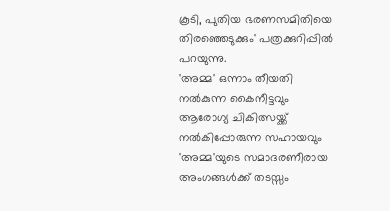കൂടി, പുതിയ ഭരണസമിതിയെ തിരഞ്ഞെടുക്കും' പത്രക്കുറിപ്പിൽ പറയുന്നു.
'അമ്മ' ഒന്നാം തീയതി നൽകുന്ന കൈനീട്ടവും ആരോഗ്യ ചികിത്സയ്ക്ക് നൽകിപ്പോരുന്ന സഹായവും 'അമ്മ'യുടെ സമാദരണീരായ അംഗങ്ങൾക്ക് തടസ്സം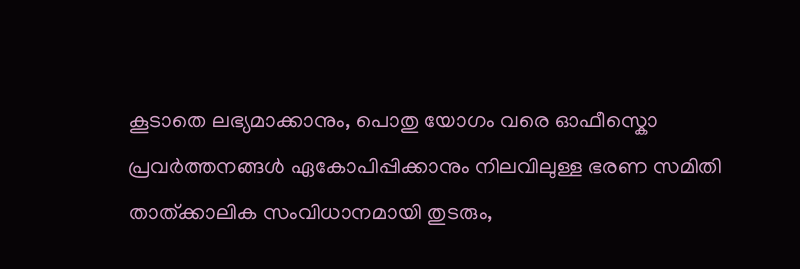കൂടാതെ ലഭ്യമാക്കാനും, പൊതു യോഗം വരെ ഓഫീസ്കൊ പ്രവർത്തനങ്ങൾ ഏകോപിപ്പിക്കാനും നിലവിലുള്ള ഭരണ സമിതി താത്ക്കാലിക സംവിധാനമായി തുടരും,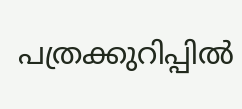പത്രക്കുറിപ്പിൽ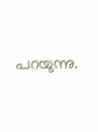പറയുന്നു.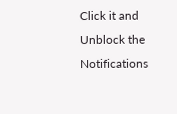Click it and Unblock the Notifications